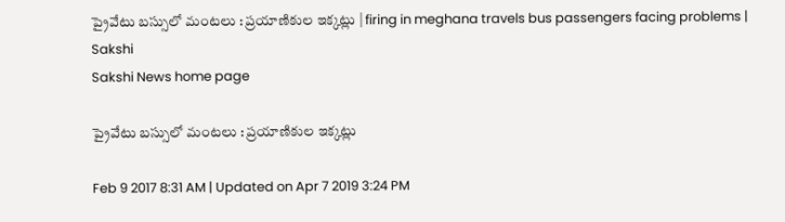ప్రైవేటు బస్సులో మంటలు : ప్రయాణికుల ఇక‍్కట్లు | firing in meghana travels bus passengers facing problems | Sakshi
Sakshi News home page

ప్రైవేటు బస్సులో మంటలు : ప్రయాణికుల ఇక‍్కట్లు

Feb 9 2017 8:31 AM | Updated on Apr 7 2019 3:24 PM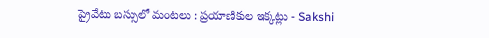ప్రైవేటు బస్సులో మంటలు : ప్రయాణికుల ఇక‍్కట్లు - Sakshi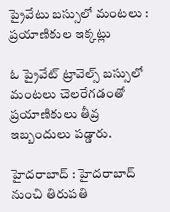ప్రైవేటు బస్సులో మంటలు : ప్రయాణికుల ఇక‍్కట్లు

ఓ ప్రైవేట్‌ ట్రావెల్స్‌ బస్సులో మంటలు చెలరేగడంతో ప్రయాణికులు తీవ్ర ఇబ్బందులు పడ్డారు.

హైదరాబాద్‌ : హైదరాబాద్‌ నుంచి తిరుపతి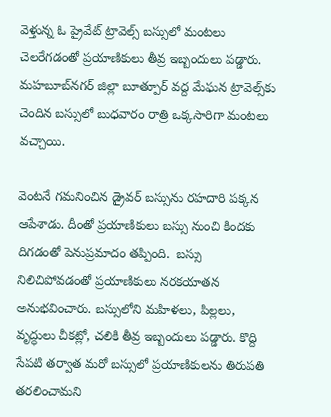వెళ్తున్న ఓ ప్రైవేట్‌ ట్రావెల్స్‌ బస్సులో మంటలు చెలరేగడంతో ప్రయాణికులు తీవ్ర ఇబ్బందులు పడ్డారు. మహబూబ్‌నగర్‌ జిల్లా బూత్పూర్‌ వద్ద మేఘన ట్రావెల్స్‌కు చెందిన బస్సులో బుధవారం రాత్రి ఒక్కసారిగా మంటలు వచ్చాయి.

వెంటనే గమనించిన డ్రైవర్‌ బస్సును రహదారి పక‍్కన ఆపేశాడు. దీంతో ప్రయాణికులు బస్సు నుంచి కిందకు దిగడంతో పెనుప్రమాదం తప్పింది.  బస్సు నిలిచిపోవడంతో ప్రయాణికులు నరకయాతన అనుభవించారు. బస్సులోని మహిళలు, పిల‍్లలు, వృద్ధులు చీకట‍్లో, చలికి తీవ్ర ఇబ‍్బందులు పడ్డారు. కొద్ది సేపటి తర్వాత మరో బస్సులో ప్రయాణికులను తిరుపతి తరలించామని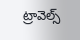ట్రావెల్స్‌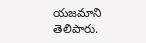యజమాని తెలిపారు.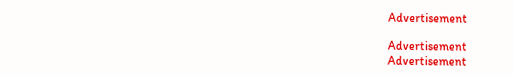Advertisement

Advertisement
Advertisement